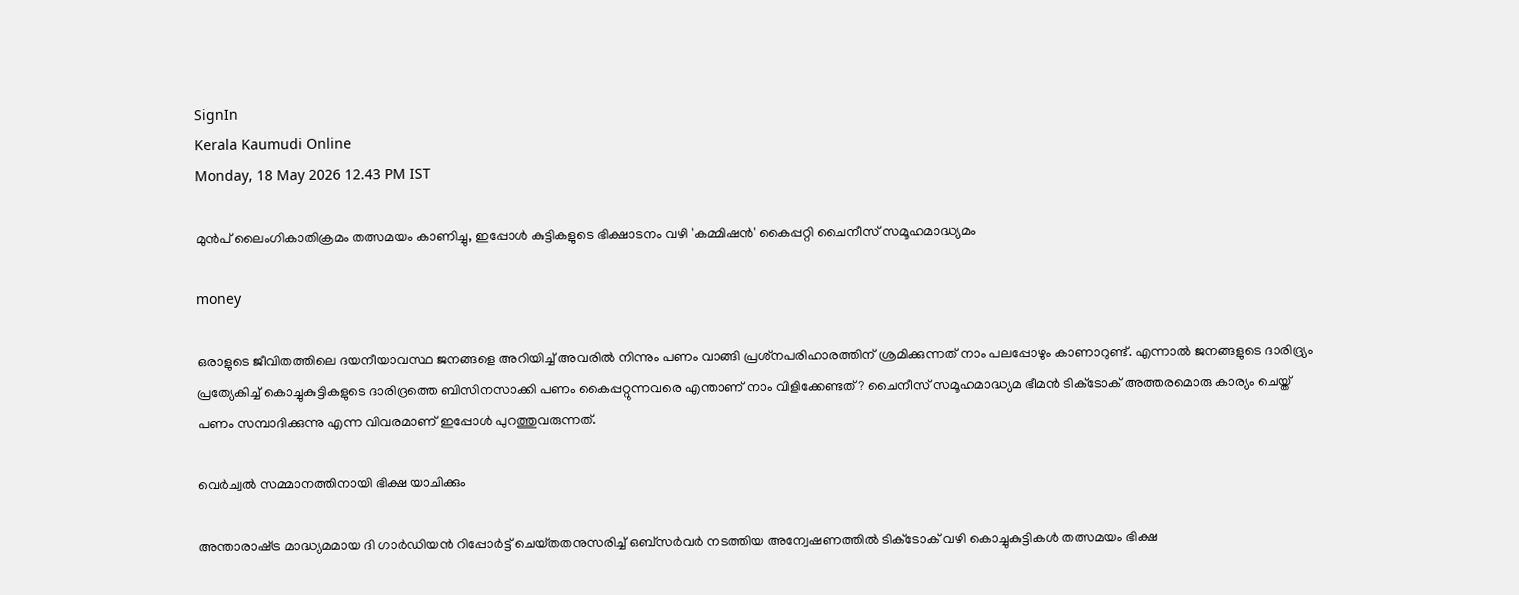SignIn
Kerala Kaumudi Online
Monday, 18 May 2026 12.43 PM IST

മുൻപ് ലൈംഗികാതിക്രമം തത്സമയം കാണിച്ചു, ഇപ്പോൾ കുട്ടികളുടെ ഭിക്ഷാടനം വഴി 'കമ്മിഷൻ' കൈപ്പറ്റി ചൈനീസ് സമൂഹമാദ്ധ്യമം

money

ഒരാളുടെ ജീവിതത്തിലെ ദയനീയാവസ്ഥ ജനങ്ങളെ അറിയിച്ച് അവരിൽ നിന്നും പണം വാങ്ങി പ്രശ്‌നപരിഹാരത്തിന് ശ്രമിക്കുന്നത് നാം പലപ്പോഴും കാണാറുണ്ട്. എന്നാൽ ജനങ്ങളുടെ ദാരിദ്ര്യം പ്രത്യേകിച്ച് കൊച്ചുകുട്ടികളുടെ ദാരിദ്രത്തെ ബിസിനസാക്കി പണം കൈപ്പറ്റുന്നവരെ എന്താണ് നാം വിളിക്കേണ്ടത്? ചൈനീസ് സമൂഹമാദ്ധ്യമ ഭീമൻ ടിക്‌ടോക് അത്തരമൊരു കാര്യം ചെയ്ത് പണം സമ്പാദിക്കുന്നു എന്ന വിവരമാണ് ഇപ്പോൾ പുറത്തുവരുന്നത്.

വെർച്വൽ സമ്മാനത്തിനായി ഭിക്ഷ യാചിക്കും

അ‌ന്താരാഷ്‌ട്ര മാദ്ധ്യമമായ ദി ഗാർഡിയൻ റിപ്പോ‌ർട്ട് ചെയ്‌തതനുസരിച്ച് ഒബ്‌സർവർ നടത്തിയ അന്വേഷണത്തിൽ ടിക്‌ടോക് വഴി കൊ‌ച്ചുകുട്ടികൾ തത്സമയം ഭിക്ഷ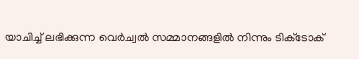യാചിച്ച് ലഭിക്കുന്ന വെർച്വൽ സമ്മാനങ്ങളിൽ നിന്നും ടിക്‌ടോക്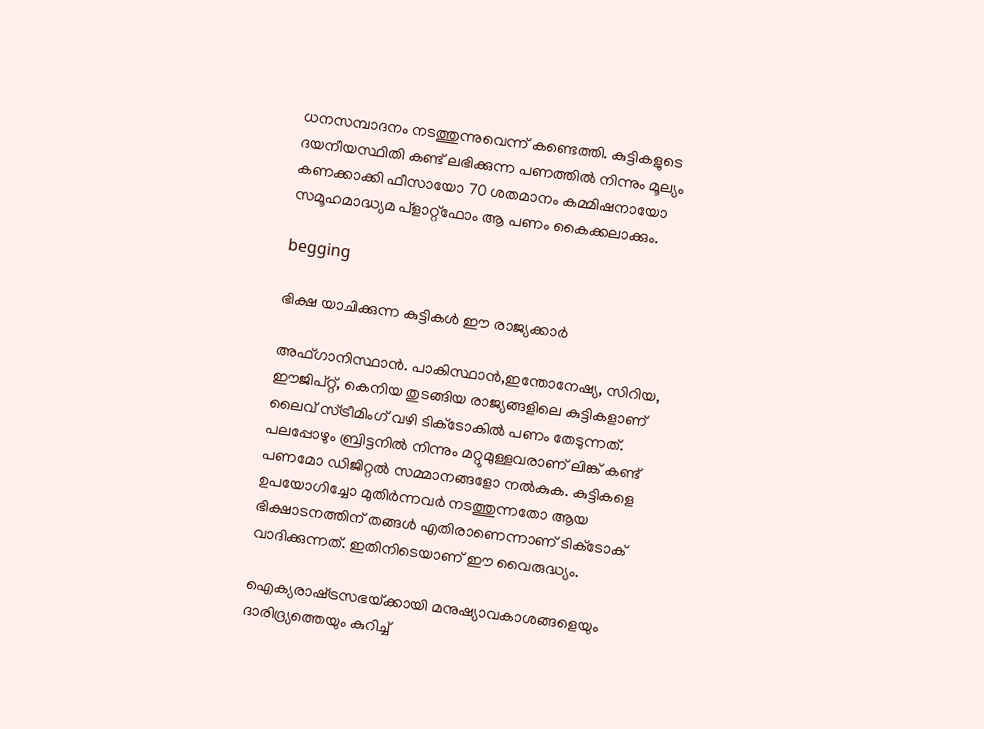ധനസമ്പാദനം നടത്തുന്നുവെന്ന് കണ്ടെത്തി. കുട്ടികളുടെ ദയനീയസ്ഥിതി കണ്ട് ലഭിക്കുന്ന പണത്തിൽ നിന്നും മൂല്യം കണക്കാക്കി ഫീസായോ 70 ശതമാനം കമ്മിഷനായോ സമൂഹമാദ്ധ്യമ പ്ളാറ്റ്‌ഫോം ആ പണം കൈക്കലാക്കും.

begging

ഭിക്ഷ യാചിക്കുന്ന കുട്ടികൾ ഈ രാജ്യക്കാർ

അഫ്ഗാനിസ്ഥാൻ. പാകിസ്ഥാൻ,ഇന്തോനേഷ്യ, സിറിയ, ഈജിപ്റ്റ്, കെനിയ തുടങ്ങിയ രാജ്യങ്ങളിലെ കുട്ടികളാണ് ലൈവ് സ്‌ട്രീമിംഗ് വഴി ടിക്‌ടോകിൽ പണം തേടുന്നത്. പലപ്പോഴും ബ്രിട്ടനിൽ നിന്നും മറ്റുമുള്ളവരാണ് ലിങ്ക് കണ്ട് പണമോ ഡിജിറ്റൽ സമ്മാനങ്ങളോ നൽകുക. കുട്ടികളെ ഉപയോഗിച്ചോ മുതിർന്നവർ നടത്തുന്നതോ ആയ ഭിക്ഷാടനത്തിന് തങ്ങൾ എതിരാണെന്നാണ് ടിക്‌ടോക് വാദിക്കുന്നത്. ഇതിനിടെയാണ് ഈ വൈരുദ്ധ്യം.

ഐക്യരാഷ്‌ട്രസഭയ്‌ക്കായി മനുഷ്യാവകാശങ്ങളെയും ദാരിദ്ര്യത്തെയും കുറിച്ച്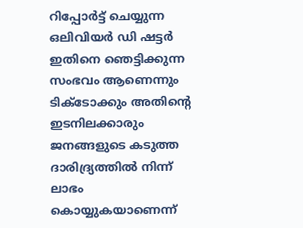റിപ്പോർട്ട് ചെയ്യുന്ന ഒലിവിയർ ഡി ഷട്ടർ ഇതിനെ ഞെട്ടിക്കുന്ന സംഭവം ആണെന്നും ടിക്‌ടോ‌ക്കും അതിന്റെ ഇടനിലക്കാരും ജനങ്ങളുടെ കടുത്ത ദാരിദ്ര്യത്തിൽ നിന്ന് ലാഭം കൊയ്യുകയാണെന്ന്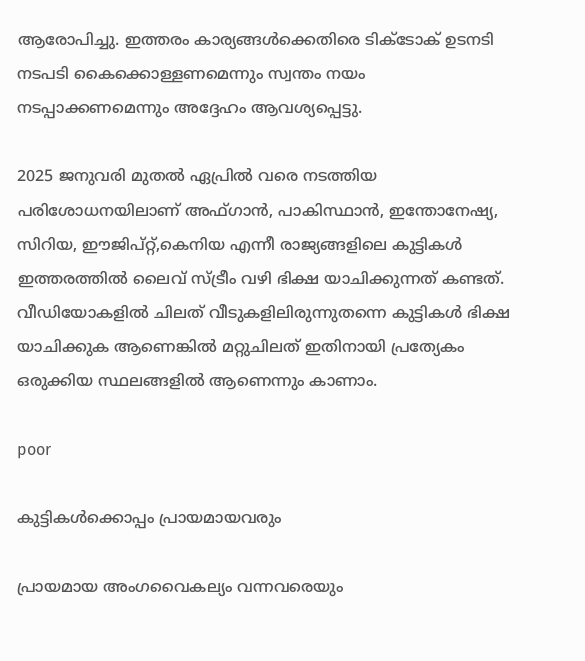ആരോപിച്ചു. ഇത്തരം കാര്യങ്ങൾക്കെതിരെ ടിക്‌ടോക് ഉടനടി നടപടി കൈക്കൊള്ളണമെന്നും സ്വന്തം നയം നടപ്പാക്കണമെന്നും അദ്ദേഹം ആവശ്യപ്പെട്ടു.

2025 ജനുവരി മുതൽ ഏപ്രിൽ വരെ നടത്തിയ പരിശോധനയിലാണ് അഫ്ഗാൻ, പാകിസ്ഥാൻ, ഇന്തോനേഷ്യ, സിറിയ, ഈജിപ്റ്റ്,കെനിയ എന്നീ രാജ്യങ്ങളിലെ കുട്ടികൾ ഇത്തരത്തിൽ ലൈവ്‌ സ്‌ട്രീം വഴി ഭിക്ഷ യാചിക്കുന്നത് കണ്ടത്. വീഡിയോകളിൽ ചിലത് വീടുകളിലിരുന്നുതന്നെ കുട്ടികൾ ഭിക്ഷ യാചിക്കുക ആണെങ്കിൽ മറ്റുചിലത് ഇതിനായി പ്രത്യേകം ഒരുക്കിയ സ്ഥലങ്ങളിൽ ആണെന്നും കാണാം.

poor

കുട്ടികൾക്കൊപ്പം പ്രായമായവരും

പ്രായമായ അംഗവൈകല്യം വന്നവരെയും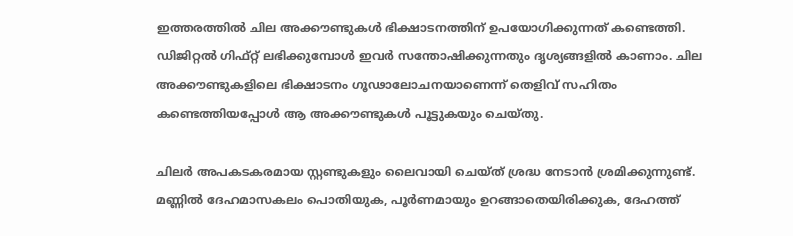ഇത്തരത്തിൽ ചില അക്കൗണ്ടുകൾ ഭിക്ഷാടനത്തിന് ഉപയോഗിക്കുന്നത് കണ്ടെത്തി. ഡിജിറ്റൽ ഗിഫ്റ്റ് ലഭിക്കുമ്പോൾ ഇവർ സന്തോഷിക്കുന്നതും ദൃശ്യങ്ങളിൽ കാണാം. ചില അക്കൗണ്ടുകളിലെ ഭിക്ഷാടനം ഗൂഢാലോചനയാണെന്ന് തെളിവ് സഹിതം കണ്ടെത്തിയപ്പോൾ ആ അക്കൗണ്ടുകൾ പൂട്ടുകയും ചെയ്‌തു.

ചിലർ അപകടകരമായ സ്റ്റണ്ടുകളും ലൈവായി ചെയ്‌ത് ശ്രദ്ധ നേടാൻ ശ്രമിക്കുന്നുണ്ട്. മണ്ണിൽ ദേഹമാസകലം പൊതിയുക, പൂർണമായും ഉറങ്ങാതെയിരിക്കുക, ദേഹത്ത്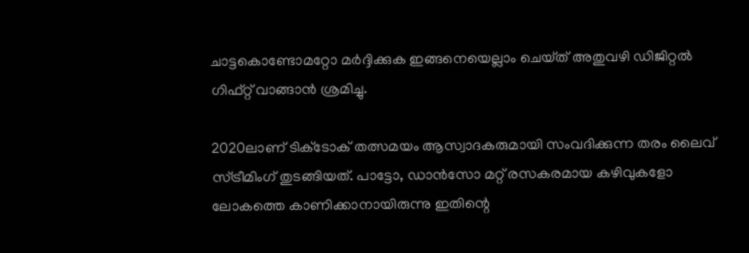ചാട്ടകൊണ്ടോമറ്റോ മ‌‌ർദ്ദിക്കുക ഇങ്ങനെയെല്ലാം ചെയ്‌ത് അതുവഴി ഡിജിറ്റൽ ഗിഫ്റ്റ് വാങ്ങാൻ ശ്രമിച്ചു.

2020ലാണ് ടിക്‌ടോക് തത്സമയം ആസ്വാദകരുമായി സംവദിക്കുന്ന തരം ലൈവ് സ്‌ട്രീമിംഗ് തുടങ്ങിയത്. പാട്ടോ, ഡാൻസോ മറ്റ് രസകരമായ കഴിവുകളോ ലോകത്തെ കാണിക്കാനായിരുന്നു ഇതിന്റെ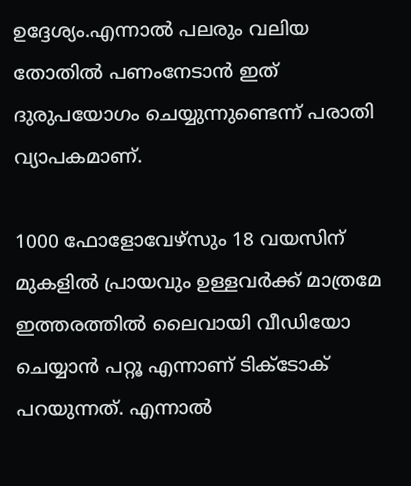ഉദ്ദേശ്യം.എന്നാൽ പലരും വലിയ തോതിൽ പണംനേടാൻ ഇത് ദുരുപയോഗം ചെയ്യുന്നുണ്ടെന്ന് പരാതി വ്യാപകമാണ്.

1000 ഫോളോവേഴ്‌സും 18 വയസിന് മുകളിൽ പ്രായവും ഉള്ളവർക്ക് മാത്രമേ ഇത്തരത്തിൽ ലൈവായി വീഡിയോ ചെയ്യാൻ പറ്റൂ എന്നാണ് ടിക്‌ടോക് പറയുന്നത്. എന്നാൽ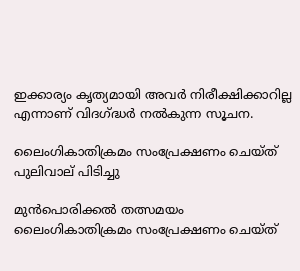ഇക്കാര്യം കൃത്യമായി അവർ നിരീക്ഷിക്കാറില്ല എന്നാണ് വിദഗ്ദ്ധർ നൽകുന്ന സൂചന.

ലൈംഗികാതിക്രമം സംപ്രേക്ഷണം ചെയ്‌ത് പുലിവാല് പിടിച്ചു

മുൻപൊരിക്കൽ തത്സമയം ലൈംഗികാതിക്രമം സംപ്രേക്ഷണം ചെയ്‌ത്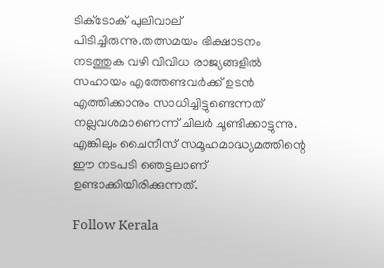ടിക്‌ടോക് പുലിവാല് പിടിച്ചിരുന്നു.തത്സമയം ഭിക്ഷാടനം നടത്തുക വഴി വിവിധ രാജ്യങ്ങളിൽ സഹായം എത്തേണ്ടവർക്ക് ഉടൻ എത്തിക്കാനും സാധിച്ചിട്ടുണ്ടെന്നത് നല്ലവശമാണെന്ന് ചില‌ർ ചൂണ്ടിക്കാട്ടുന്നു. എങ്കിലും ചൈനീസ് സമൂഹമാദ്ധ്യമത്തിന്റെ ഈ നടപടി ഞെട്ടലാണ് ഉണ്ടാക്കിയിരിക്കുന്നത്.

Follow Kerala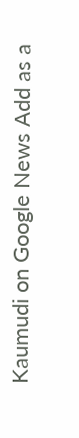Kaumudi on Google News Add as a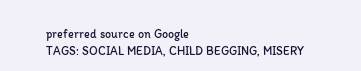preferred source on Google
TAGS: SOCIAL MEDIA, CHILD BEGGING, MISERY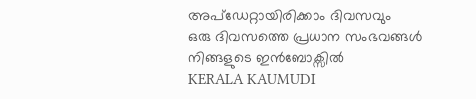അപ്ഡേറ്റായിരിക്കാം ദിവസവും
ഒരു ദിവസത്തെ പ്രധാന സംഭവങ്ങൾ നിങ്ങളുടെ ഇൻബോക്സിൽ
KERALA KAUMUDI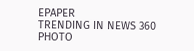EPAPER
TRENDING IN NEWS 360
PHOTO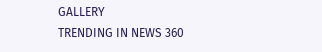GALLERY
TRENDING IN NEWS 360